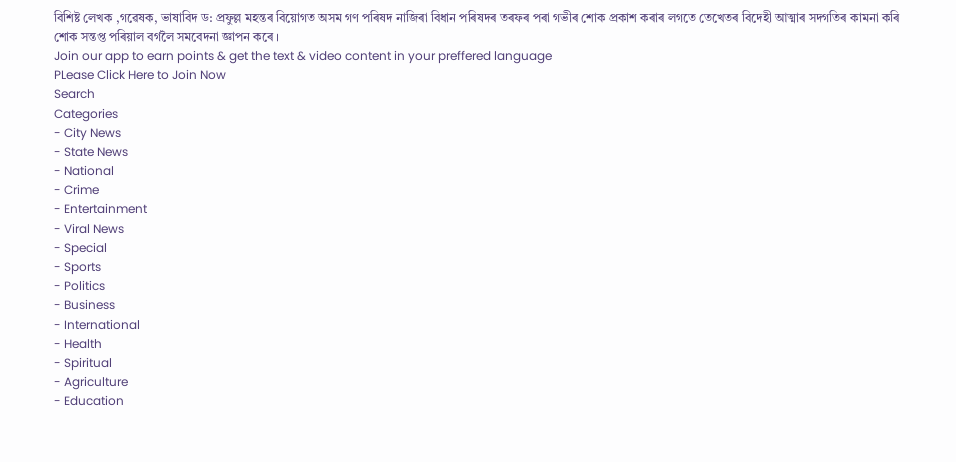বিশিষ্ট লেখক ,গৱেষক, ভাষাবিদ ড: প্ৰফুল্ল মহন্তৰ বিয়োগত অসম গণ পৰিষদ নাজিৰা বিধান পৰিষদৰ তৰফৰ পৰা গভীৰ শোক প্ৰকাশ কৰাৰ লগতে তেখেতৰ বিদেহী আত্মাৰ সদগতিৰ কামনা কৰি শোক সন্তপ্ত পৰিয়াল বৰ্গলৈ সমবেদনা জ্ঞাপন কৰে ।
Join our app to earn points & get the text & video content in your preffered language
PLease Click Here to Join Now
Search
Categories
- City News
- State News
- National
- Crime
- Entertainment
- Viral News
- Special
- Sports
- Politics
- Business
- International
- Health
- Spiritual
- Agriculture
- Education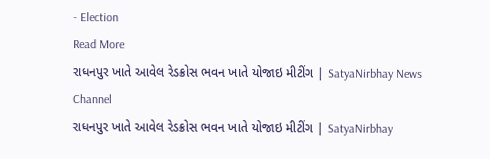- Election
Read More
રાધનપુર ખાતે આવેલ રેડક્રોસ ભવન ખાતે યોજાઇ મીટીંગ | SatyaNirbhay News Channel
રાધનપુર ખાતે આવેલ રેડક્રોસ ભવન ખાતે યોજાઇ મીટીંગ | SatyaNirbhay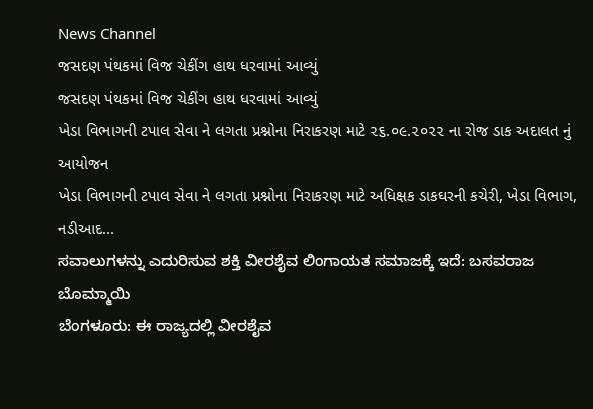News Channel
જસદણ પંથકમાં વિજ ચેકીંગ હાથ ધરવામાં આવ્યું
જસદણ પંથકમાં વિજ ચેકીંગ હાથ ધરવામાં આવ્યું
ખેડા વિભાગની ટપાલ સેવા ને લગતા પ્રશ્નોના નિરાકરણ માટે ૨૬.૦૯.૨૦૨૨ ના રોજ ડાક અદાલત નું આયોજન
ખેડા વિભાગની ટપાલ સેવા ને લગતા પ્રશ્નોના નિરાકરણ માટે અધિક્ષક ડાકઘરની કચેરી, ખેડા વિભાગ, નડીઆદ...
ಸವಾಲುಗಳನ್ನು ಎದುರಿಸುವ ಶಕ್ತಿ ವೀರಶೈವ ಲಿಂಗಾಯತ ಸಮಾಜಕ್ಕೆ ಇದೆ: ಬಸವರಾಜ ಬೊಮ್ಮಾಯಿ
ಬೆಂಗಳೂರು: ಈ ರಾಜ್ಯದಲ್ಲಿ ವೀರಶೈವ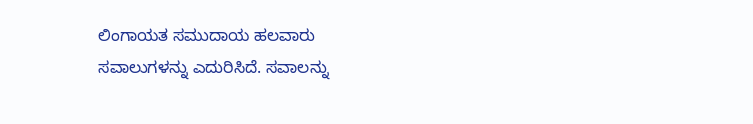ಲಿಂಗಾಯತ ಸಮುದಾಯ ಹಲವಾರು ಸವಾಲುಗಳನ್ನು ಎದುರಿಸಿದೆ. ಸವಾಲನ್ನು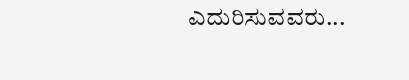ಎದುರಿಸುವವರು...